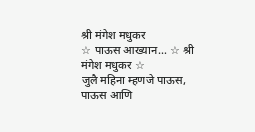श्री मंगेश मधुकर
☆ पाऊस आख्यान… ☆ श्री मंगेश मधुकर ☆
जुलै महिना म्हणजे पाऊस, पाऊस आणि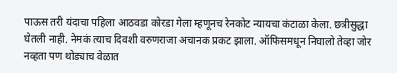पाऊस तरी यंदाचा पहिला आठवडा कोरडा गेला म्हणूनच रेनकोट न्यायचा कंटाळा केला. छत्रीसुद्धा घेतली नाही. नेमकं त्याच दिवशी वरुणराजा अचानक प्रकट झाला. ऑफिसमधून निघालो तेव्हा जोर नव्हता पण थोड्याच वेळात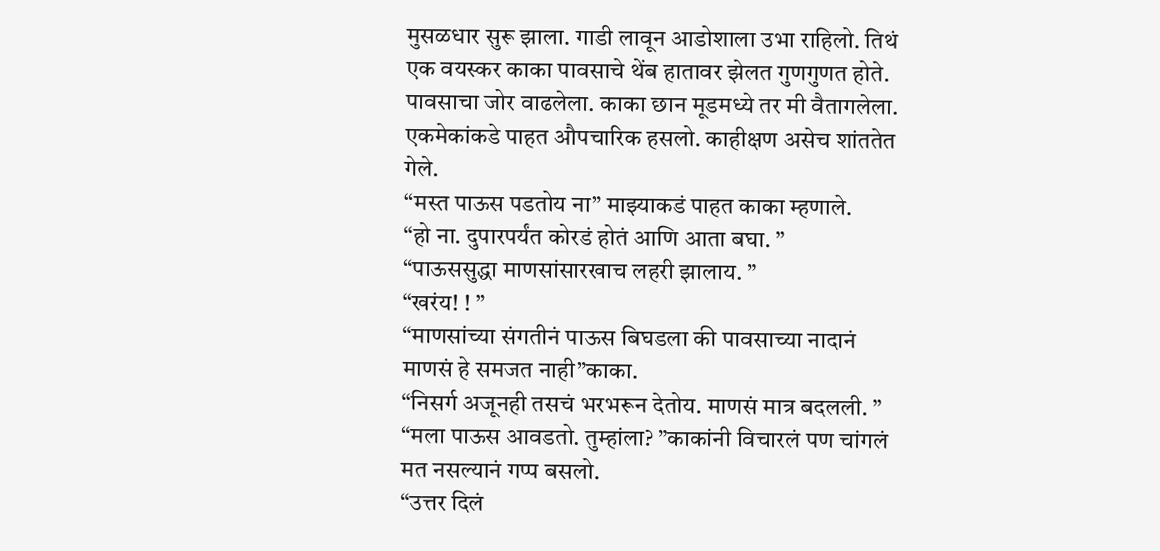मुसळधार सुरू झाला. गाडी लावून आडोशाला उभा राहिलो. तिथं एक वयस्कर काका पावसाचे थेंब हातावर झेलत गुणगुणत होते. पावसाचा जोर वाढलेला. काका छान मूडमध्ये तर मी वैतागलेला. एकमेकांकडे पाहत औपचारिक हसलो. काहीक्षण असेच शांततेत गेले.
“मस्त पाऊस पडतोय ना” माझ्याकडं पाहत काका म्हणाले.
“हो ना. दुपारपर्यंत कोरडं होतं आणि आता बघा. ”
“पाऊससुद्धा माणसांसारखाच लहरी झालाय. ”
“खरंय! ! ”
“माणसांच्या संगतीनं पाऊस बिघडला की पावसाच्या नादानं माणसं हे समजत नाही”काका.
“निसर्ग अजूनही तसचं भरभरून देतोय. माणसं मात्र बदलली. ”
“मला पाऊस आवडतो. तुम्हांला? ”काकांनी विचारलं पण चांगलं मत नसल्यानं गप्प बसलो.
“उत्तर दिलं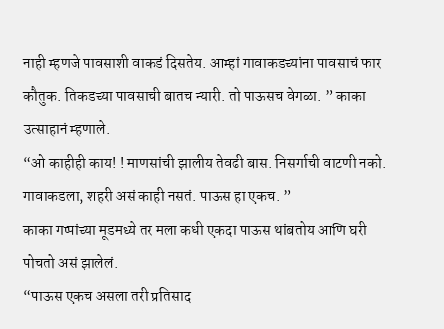नाही म्हणजे पावसाशी वाकडं दिसतेय. आम्हां गावाकडच्यांना पावसाचं फार कौतुक. तिकडच्या पावसाची बातच न्यारी. तो पाऊसच वेगळा. ” काका उत्साहानं म्हणाले.
“ओ काहीही काय! ! माणसांची झालीय तेवढी बास. निसर्गाची वाटणी नको. गावाकडला, शहरी असं काही नसतं. पाऊस हा एकच. ”
काका गप्पांच्या मूडमध्ये तर मला कधी एकदा पाऊस थांबतोय आणि घरी पोचतो असं झालेलं.
“पाऊस एकच असला तरी प्रतिसाद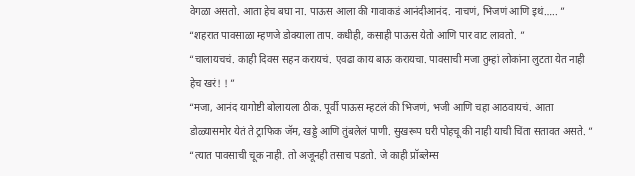वेगळा असतो. आता हेच बघा ना. पाऊस आला की गावाकडं आनंदीआनंद. नाचणं, भिजणं आणि इथं….. ”
“शहरात पावसाळा म्हणजे डोक्याला ताप. कधीही, कसाही पाऊस येतो आणि पार वाट लावतो. ”
“चालायचचं. काही दिवस सहन करायचं. एवढा काय बाऊ करायचा. पावसाची मजा तुम्हां लोकांना लुटता येत नाही हेच खरं! ! ”
“मजा, आनंद यागोष्टी बोलायला ठीक. पूर्वी पाऊस म्हटलं की भिजणं, भजी आणि चहा आठवायचं. आता डोळ्यासमोर येतं ते ट्राफिक जॅम, खड्डे आणि तुंबलेलं पाणी. सुखरूप घरी पोहचू की नाही याची चिंता सतावत असते. ”
“त्यात पावसाची चूक नाही. तो अजूनही तसाच पडतो. जे काही प्रॉब्लेम्स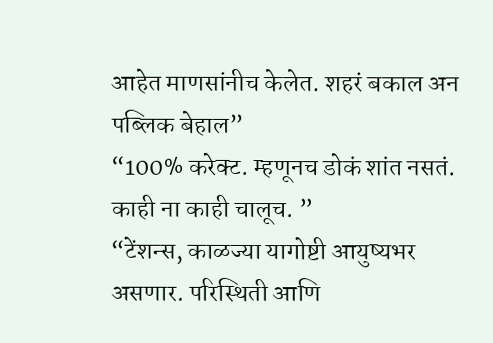आहेत माणसांनीच केलेत. शहरं बकाल अन पब्लिक बेहाल”
“100% करेक्ट. म्हणूनच डोकं शांत नसतं. काही ना काही चालूच. ”
“टेंशन्स, काळज्या यागोष्टी आयुष्यभर असणार. परिस्थिती आणि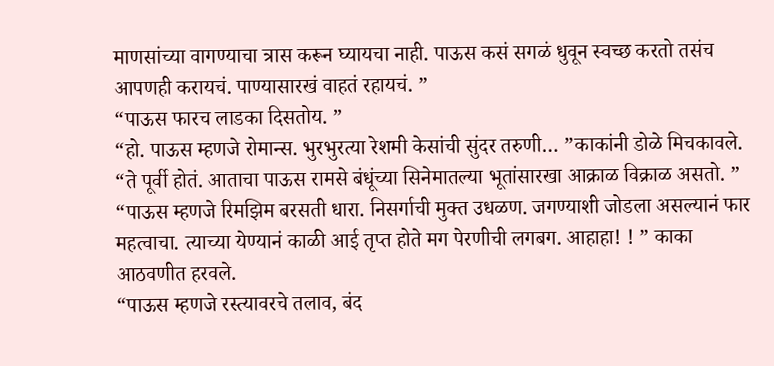माणसांच्या वागण्याचा त्रास करून घ्यायचा नाही. पाऊस कसं सगळं धुवून स्वच्छ करतो तसंच आपणही करायचं. पाण्यासारखं वाहतं रहायचं. ”
“पाऊस फारच लाडका दिसतोय. ”
“हो. पाऊस म्हणजे रोमान्स. भुरभुरत्या रेशमी केसांची सुंदर तरुणी… ”काकांनी डोळे मिचकावले.
“ते पूर्वी होतं. आताचा पाऊस रामसे बंधूंच्या सिनेमातल्या भूतांसारखा आक्राळ विक्राळ असतो. ”
“पाऊस म्हणजे रिमझिम बरसती धारा. निसर्गाची मुक्त उधळण. जगण्याशी जोडला असल्यानं फार महत्वाचा. त्याच्या येण्यानं काळी आई तृप्त होते मग पेरणीची लगबग. आहाहा! ! ” काका आठवणीत हरवले.
“पाऊस म्हणजे रस्त्यावरचे तलाव, बंद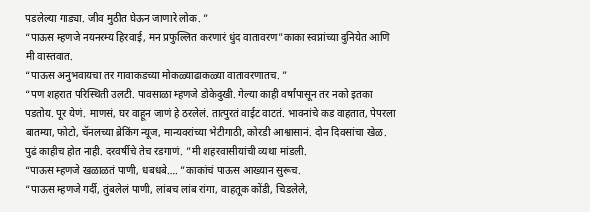पडलेल्या गाड्या. जीव मुठीत घेऊन जाणारे लोक. ”
“पाऊस म्हणजे नयनरम्य हिरवाई, मन प्रफुल्लित करणारं धुंद वातावरण”काका स्वप्नांच्या दुनियेत आणि मी वास्तवात.
“पाऊस अनुभवायचा तर गावाकडच्या मोकळ्याढाकळ्या वातावरणातच. ”
“पण शहरात परिस्थिती उलटी. पावसाळा म्हणजे डोकेदुखी. गेल्या काही वर्षांपासून तर नको इतका पडतोय. पूर येणं. माणसं, घर वाहून जाणं हे ठरलेलं. तात्पुरतं वाईट वाटतं. भावनांचे कड वाहतात, पेपरला बातम्या, फोटो, चॅनलच्या ब्रेकिंग न्यूज, मान्यवरांच्या भेटीगाठी, कोरडी आश्वासानं. दोन दिवसांचा खेळ. पुढं काहीच होत नाही. दरवर्षीचे तेच रडगाणं. ”मी शहरवासीयांची व्यथा मांडली.
“पाऊस म्हणजे खळाळतं पाणी, धबधबे…. ”काकांचं पाऊस आख्यान सुरूच.
“पाऊस म्हणजे गर्दी, तुंबलेलं पाणी, लांबच लांब रांगा, वाहतूक कोंडी, चिडलेले,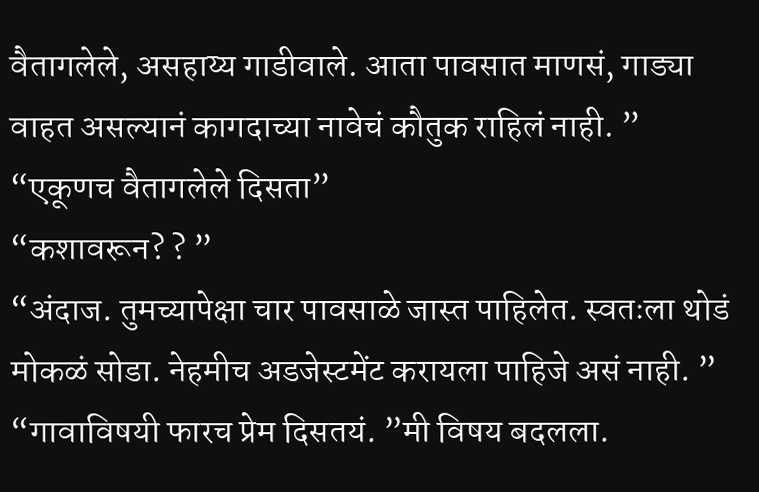वैतागलेले, असहाय्य गाडीवाले. आता पावसात माणसं, गाड्या वाहत असल्यानं कागदाच्या नावेचं कौतुक राहिलं नाही. ”
“एकूणच वैतागलेले दिसता”
“कशावरून? ? ”
“अंदाज. तुमच्यापेक्षा चार पावसाळे जास्त पाहिलेत. स्वतःला थोडं मोकळं सोडा. नेहमीच अडजेस्टमेंट करायला पाहिजे असं नाही. ”
“गावाविषयी फारच प्रेम दिसतयं. ”मी विषय बदलला.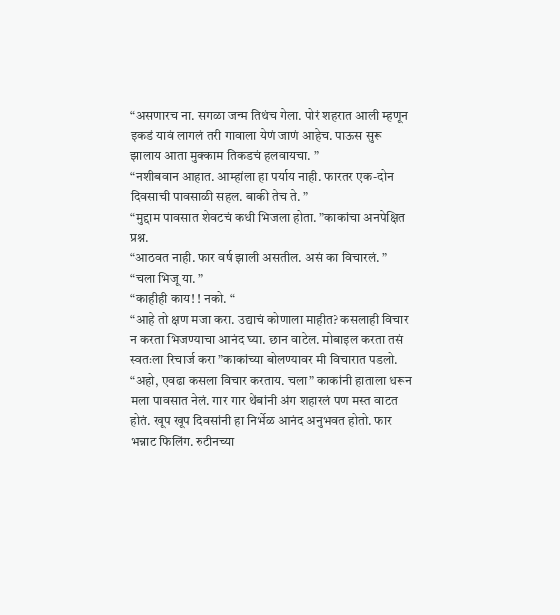“असणारच ना. सगळा जन्म तिथंच गेला. पोरं शहरात आली म्हणून इकडं यावं लागलं तरी गावाला येणं जाणं आहेच. पाऊस सुरू झालाय आता मुक्काम तिकडचं हलवायचा. ”
“नशीबवान आहात. आम्हांला हा पर्याय नाही. फारतर एक-दोन दिवसाची पावसाळी सहल. बाकी तेच ते. ”
“मुद्दाम पावसात शेवटचं कधी भिजला होता. ”काकांचा अनपेक्षित प्रश्न.
“आठवत नाही. फार वर्ष झाली असतील. असं का विचारलं. ”
“चला भिजू या. ”
“काहीही काय! ! नको. “
“आहे तो क्षण मजा करा. उद्याचं कोणाला माहीत? कसलाही विचार न करता भिजण्याचा आनंद घ्या. छान वाटेल. मोबाइल करता तसं स्वतःला रिचार्ज करा ”काकांच्या बोलण्यावर मी विचारात पडलो.
“अहो, एवढा कसला विचार करताय. चला” काकांनी हाताला धरून मला पावसात नेलं. गार गार थेंबांनी अंग शहारलं पण मस्त वाटत होतं. खूप खूप दिवसांनी हा निर्भेळ आनंद अनुभवत होतो. फार भन्नाट फिलिंग. रुटीनच्या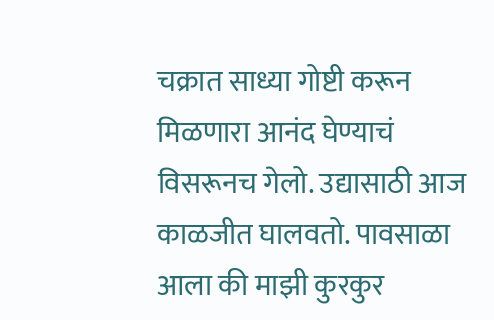चक्रात साध्या गोष्टी करून मिळणारा आनंद घेण्याचं विसरूनच गेलो. उद्यासाठी आज काळजीत घालवतो. पावसाळा आला की माझी कुरकुर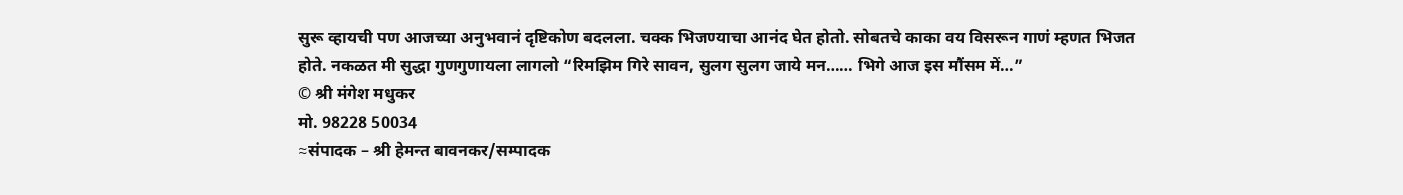सुरू व्हायची पण आजच्या अनुभवानं दृष्टिकोण बदलला. चक्क भिजण्याचा आनंद घेत होतो. सोबतचे काका वय विसरून गाणं म्हणत भिजत होते. नकळत मी सुद्धा गुणगुणायला लागलो “रिमझिम गिरे सावन, सुलग सुलग जाये मन…… भिगे आज इस मौंसम में…”
© श्री मंगेश मधुकर
मो. 98228 50034
≈संपादक – श्री हेमन्त बावनकर/सम्पादक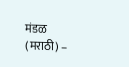मंडळ (मराठी) –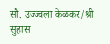सौ. उज्ज्वला केळकर/श्री सुहास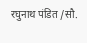रघुनाथ पंडित /सौ.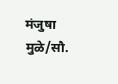मंजुषा मुळे/सौ.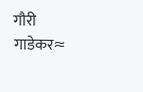गौरी गाडेकर≈